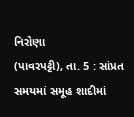નિરોણા
(પાવરપટ્ટી), તા. 5 : સાંપ્રત
સમયમાં સમૂહ શાદીમાં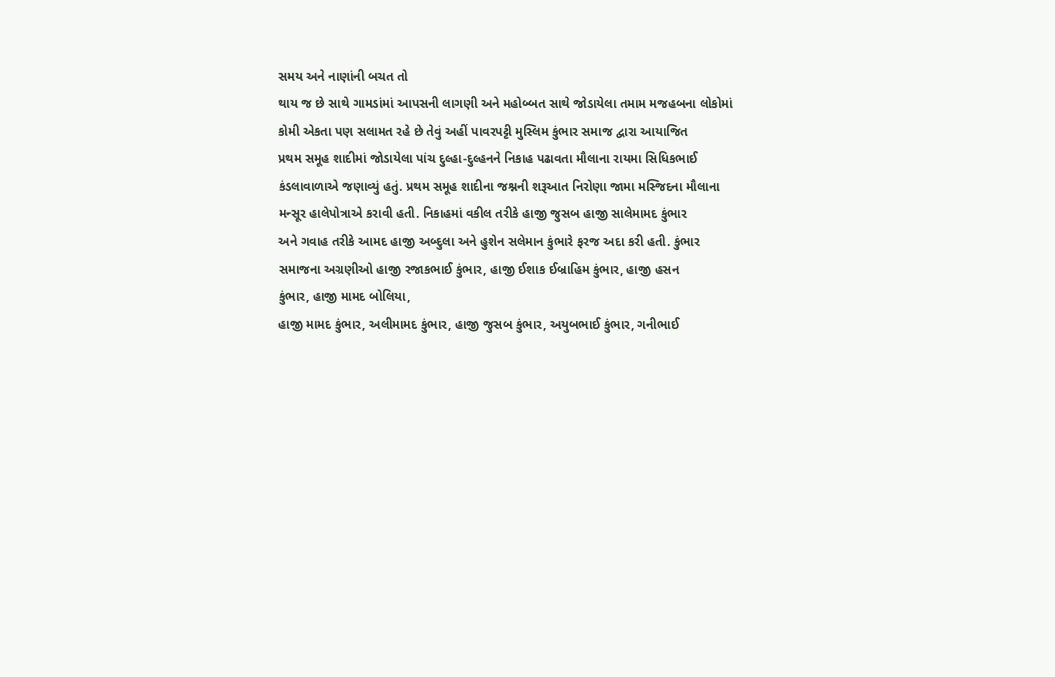સમય અને નાણાંની બચત તો
થાય જ છે સાથે ગામડાંમાં આપસની લાગણી અને મહોબ્બત સાથે જોડાયેલા તમામ મજહબના લોકોમાં
કોમી એકતા પણ સલામત રહે છે તેવું અહીં પાવરપટ્ટી મુસ્લિમ કુંભાર સમાજ દ્વારા આયાજિત
પ્રથમ સમૂહ શાદીમાં જોડાયેલા પાંચ દુલ્હા-દુલ્હનને નિકાહ પઢાવતા મૌલાના રાયમા સિધિકભાઈ
કંડલાવાળાએ જણાવ્યું હતું. પ્રથમ સમૂહ શાદીના જશ્નની શરૂઆત નિરોણા જામા મસ્જિદના મૌલાના
મન્સૂર હાલેપોત્રાએ કરાવી હતી. નિકાહમાં વકીલ તરીકે હાજી જુસબ હાજી સાલેમામદ કુંભાર
અને ગવાહ તરીકે આમદ હાજી અબ્દુલા અને હુશેન સલેમાન કુંભારે ફરજ અદા કરી હતી. કુંભાર
સમાજના અગ્રણીઓ હાજી રજાકભાઈ કુંભાર, હાજી ઈશાક ઈબ્રાહિમ કુંભાર, હાજી હસન
કુંભાર, હાજી મામદ બોલિયા,
હાજી મામદ કુંભાર, અલીમામદ કુંભાર, હાજી જુસબ કુંભાર, અયુબભાઈ કુંભાર, ગનીભાઈ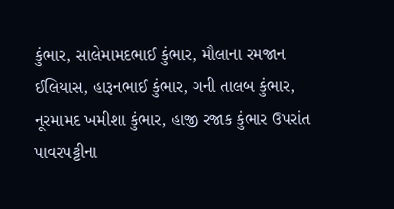કુંભાર, સાલેમામદભાઈ કુંભાર, મૌલાના રમજાન ઈલિયાસ, હારૂનભાઈ કુંભાર, ગની તાલબ કુંભાર, નૂરમામદ ખમીશા કુંભાર, હાજી રજાક કુંભાર ઉપરાંત પાવરપટ્ટીના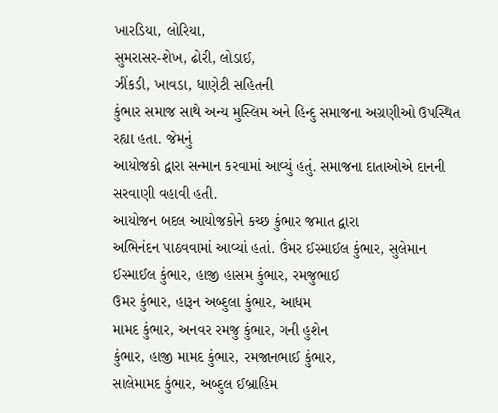ખારડિયા, લોરિયા,
સુમરાસર-શેખ, ઢોરી, લોડાઈ,
ઝીંકડી, ખાવડા, ધાણેટી સહિતની
કુંભાર સમાજ સાથે અન્ય મુસ્લિમ અને હિન્દુ સમાજના અગ્રણીઓ ઉપસ્થિત રહ્યા હતા. જેમનું
આયોજકો દ્વારા સન્માન કરવામાં આવ્યું હતું. સમાજના દાતાઓએ દાનની સરવાણી વહાવી હતી.
આયોજન બદલ આયોજકોને કચ્છ કુંભાર જમાત દ્વારા
અભિનંદન પાઠવવામાં આવ્યાં હતાં. ઉંમર ઈસ્માઈલ કુંભાર, સુલેમાન
ઈસ્માઈલ કુંભાર, હાજી હાસમ કુંભાર, રમજુભાઈ
ઉમર કુંભાર, હારૂન અબ્દુલા કુંભાર, આધમ
મામદ કુંભાર, અનવર રમજુ કુંભાર, ગની હુશેન
કુંભાર, હાજી મામદ કુંભાર, રમજાનભાઈ કુંભાર,
સાલેમામદ કુંભાર, અબ્દુલ ઈબ્રાહિમ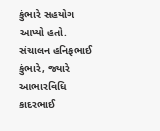કુંભારે સહયોગ
આપ્યો હતો. સંચાલન હનિફભાઈ કુંભારે, જ્યારે આભારવિધિ કાદરભાઈ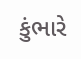કુંભારે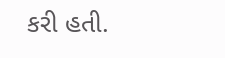કરી હતી.